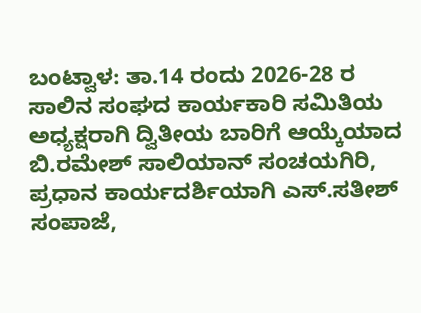ಬಂಟ್ವಾಳ: ತಾ.14 ರಂದು 2026-28 ರ ಸಾಲಿನ ಸಂಘದ ಕಾರ್ಯಕಾರಿ ಸಮಿತಿಯ ಅಧ್ಯಕ್ಷರಾಗಿ ದ್ವಿತೀಯ ಬಾರಿಗೆ ಆಯ್ಕೆಯಾದ ಬಿ.ರಮೇಶ್ ಸಾಲಿಯಾನ್ ಸಂಚಯಗಿರಿ, ಪ್ರಧಾನ ಕಾರ್ಯದರ್ಶಿಯಾಗಿ ಎಸ್.ಸತೀಶ್ ಸಂಪಾಜೆ,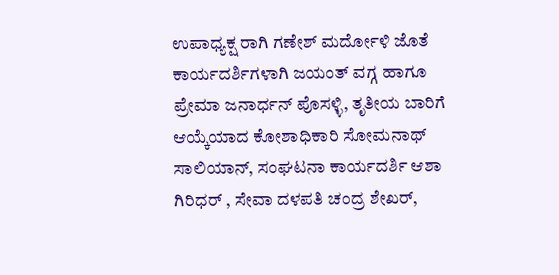ಉಪಾಧ್ಯಕ್ಷ ರಾಗಿ ಗಣೇಶ್ ಮರ್ದೋಳಿ ಜೊತೆ ಕಾರ್ಯದರ್ಶಿಗಳಾಗಿ ಜಯಂತ್ ವಗ್ಗ ಹಾಗೂ ಪ್ರೇಮಾ ಜನಾರ್ಧನ್ ಪೊಸಳ್ಳಿ, ತೃತೀಯ ಬಾರಿಗೆ ಆಯ್ಕೆಯಾದ ಕೋಶಾಧಿಕಾರಿ ಸೋಮನಾಥ್ ಸಾಲಿಯಾನ್, ಸಂಘಟನಾ ಕಾರ್ಯದರ್ಶಿ ಆಶಾ ಗಿರಿಧರ್ , ಸೇವಾ ದಳಪತಿ ಚಂದ್ರ ಶೇಖರ್,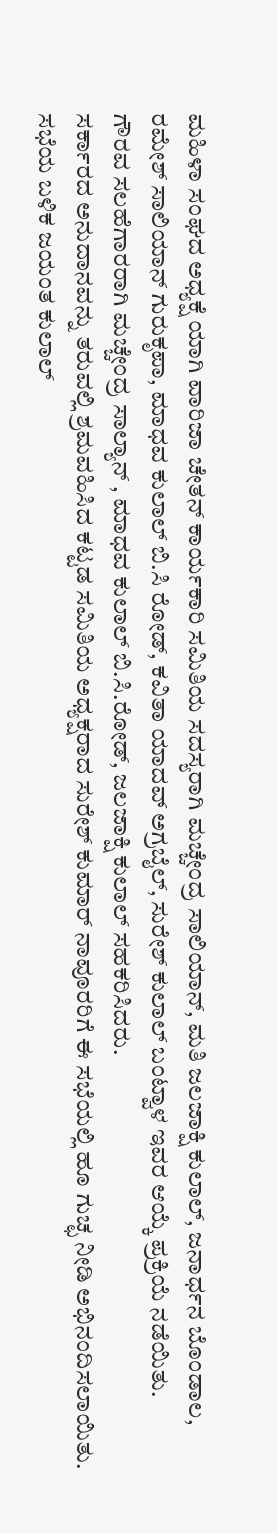ಮಹಿಳಾ ಸಂಘದ ಅಧ್ಯಕ್ಷೆ ಯಾಗಿ ವಾರಿಜಾ ಚೇತನ್ ಕಾರ್ಯಕಾರಿ ಸಮಿತಿಯ ಸದಸ್ಯರಾಗಿ ಮಚ್ಚೇಂದ್ರ ಸಾಲಿಯಾನ್, ಮತಿ ಜಲಜಾಕ್ಷಿ ಕುಲಾಲ್, ಜನಾರ್ಧನ ಬೊಂಡಾಲ, ರಮೇಶ್ ಸಾಲಿಯಾನ್ ಗುರುಕೃಪಾ, ಮಾಧವ ಕುಲಾಲ್ ಬಿ.ಸಿ ರೋಡ್, ಕವಿತಾ ಯಾದವ್ ಅಗ್ರಬೈಲ್, ಸುರೇಶ್ ಕುಲಾಲ್ ಬಂಟ್ವಾಳ ಇವರ ಆಯ್ಕೆ ಪ್ರಕ್ರಿಯೆ ನಡೆಯಿತು.
ಗೌರವ ಸಲಹೆಗಾರರಾಗಿ ಮಚ್ಚೇಂದ್ರ ಸಾಲ್ಯಾನ್ , ಮಾಧವ ಕುಲಾಲ್ ಬಿ.ಸಿ.ರೋಡ್, ಜಲಜಾಕ್ಷಿ ಕುಲಾಲ್ ಸಹಕರಿಸಿದರು.
ಸರ್ಕಾರದ ಅನುದಾನವನ್ನು ತರುವಲ್ಲಿ ಶ್ರಮವಹಿಸಿದ ಕಟ್ಟಡ ಸಮಿತಿಯ ಅಧ್ಯಕ್ಷರಾದ ಸುರೇಶ್ ಕುಮಾರ್ ನಾವೂರರಿಗೆ ಈ ಸಭೆಯಲ್ಲಿ ಹೂ ಗುಚ್ಛ ನೀಡಿ ಅಭಿನಂದಿಸಲಾಯಿತು. ಸಭೆಯ ಬಳಿಕ ಜಯಂತ ಕುಲಾಲ್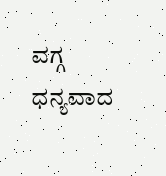ವಗ್ಗ ಧನ್ಯವಾದ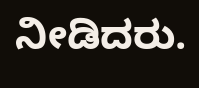ನೀಡಿದರು.